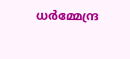ധർമ്മേന്ദ്ര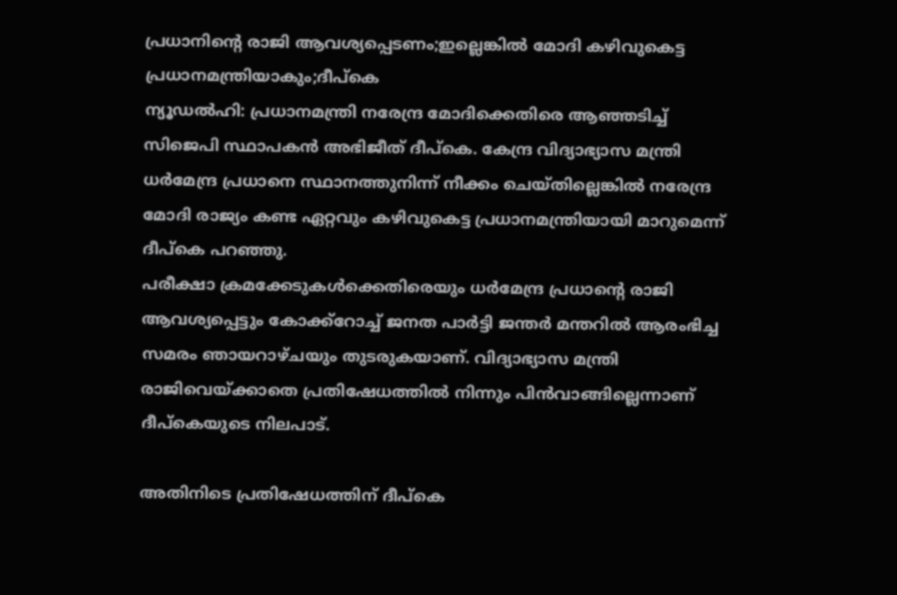പ്രധാനിൻ്റെ രാജി ആവശ്യപ്പെടണം;ഇല്ലെങ്കിൽ മോദി കഴിവുകെട്ട പ്രധാനമന്ത്രിയാകും;ദീപ്കെ
ന്യൂഡൽഹി: പ്രധാനമന്ത്രി നരേന്ദ്ര മോദിക്കെതിരെ ആഞ്ഞടിച്ച് സിജെപി സ്ഥാപകൻ അഭിജീത് ദീപ്കെ. കേന്ദ്ര വിദ്യാഭ്യാസ മന്ത്രി ധർമേന്ദ്ര പ്രധാനെ സ്ഥാനത്തുനിന്ന് നീക്കം ചെയ്തില്ലെങ്കിൽ നരേന്ദ്ര മോദി രാജ്യം കണ്ട ഏറ്റവും കഴിവുകെട്ട പ്രധാനമന്ത്രിയായി മാറുമെന്ന് ദീപ്കെ പറഞ്ഞു.
പരീക്ഷാ ക്രമക്കേടുകൾക്കെതിരെയും ധർമേന്ദ്ര പ്രധാന്റെ രാജി ആവശ്യപ്പെട്ടും കോക്ക്റോച്ച് ജനത പാർട്ടി ജന്തർ മന്തറിൽ ആരംഭിച്ച സമരം ഞായറാഴ്ചയും തുടരുകയാണ്. വിദ്യാഭ്യാസ മന്ത്രി രാജിവെയ്ക്കാതെ പ്രതിഷേധത്തിൽ നിന്നും പിൻവാങ്ങില്ലെന്നാണ് ദീപ്കെയുടെ നിലപാട്.

അതിനിടെ പ്രതിഷേധത്തിന് ദീപ്കെ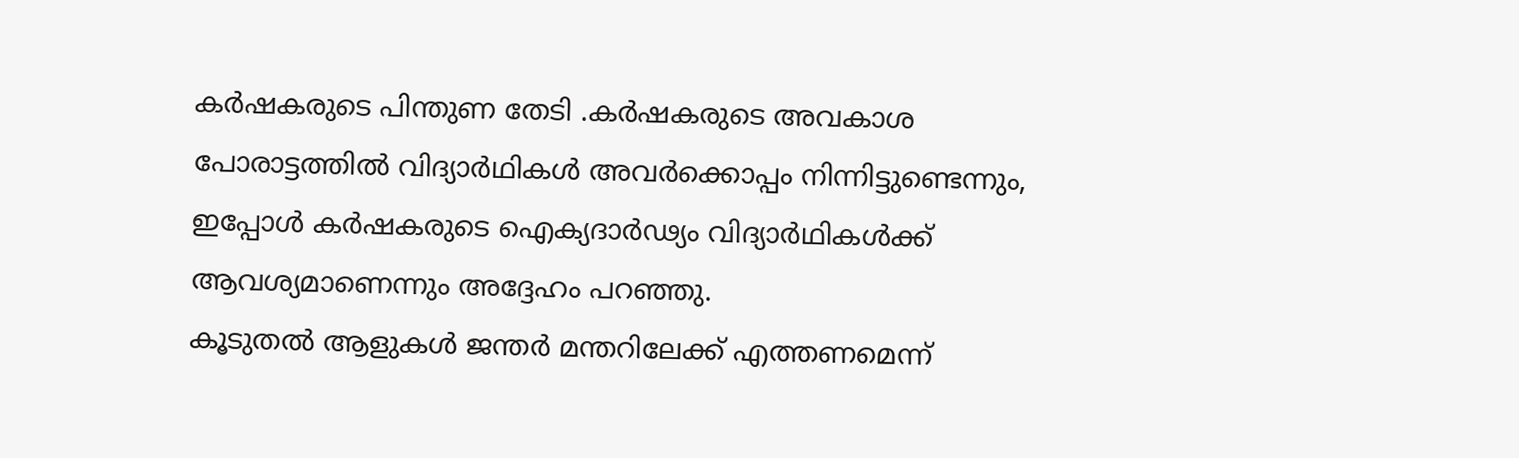കർഷകരുടെ പിന്തുണ തേടി .കർഷകരുടെ അവകാശ പോരാട്ടത്തിൽ വിദ്യാർഥികൾ അവർക്കൊപ്പം നിന്നിട്ടുണ്ടെന്നും, ഇപ്പോൾ കർഷകരുടെ ഐക്യദാർഢ്യം വിദ്യാർഥികൾക്ക് ആവശ്യമാണെന്നും അദ്ദേഹം പറഞ്ഞു.
കൂടുതൽ ആളുകൾ ജന്തർ മന്തറിലേക്ക് എത്തണമെന്ന്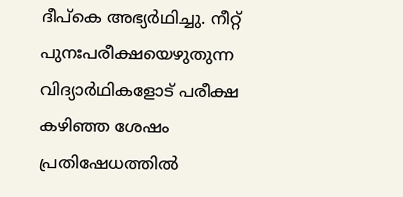ദീപ്കെ അഭ്യർഥിച്ചു. നീറ്റ് പുനഃപരീക്ഷയെഴുതുന്ന വിദ്യാർഥികളോട് പരീക്ഷ കഴിഞ്ഞ ശേഷം പ്രതിഷേധത്തിൽ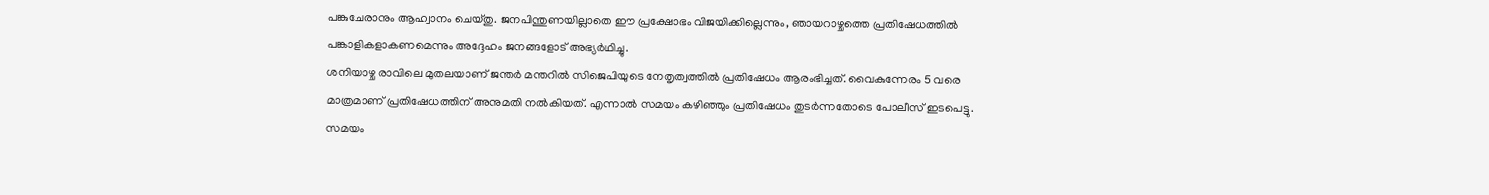പങ്കുചേരാനും ആഹ്വാനം ചെയ്തു. ജനപിന്തുണയില്ലാതെ ഈ പ്രക്ഷോഭം വിജയിക്കില്ലെന്നും, ഞായറാഴ്ചത്തെ പ്രതിഷേധത്തിൽ പങ്കാളികളാകണമെന്നും അദ്ദേഹം ജനങ്ങളോട് അഭ്യർഥിച്ചു.
ശനിയാഴ്ച രാവിലെ മുതലയാണ് ജന്തർ മന്തറിൽ സിജെപിയുടെ നേതൃത്വത്തിൽ പ്രതിഷേധം ആരംഭിച്ചത്. വൈകുന്നേരം 5 വരെ മാത്രമാണ് പ്രതിഷേധത്തിന് അനുമതി നൽകിയത്. എന്നാൽ സമയം കഴിഞ്ഞും പ്രതിഷേധം തുടർന്നതോടെ പോലീസ് ഇടപെട്ടു. സമയം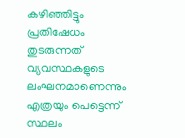കഴിഞ്ഞിട്ടും പ്രതിഷേധം തുടരുന്നത് വ്യവസ്ഥകളുടെ ലംഘനമാണെന്നും എത്രയും പെട്ടെന്ന് സ്ഥലം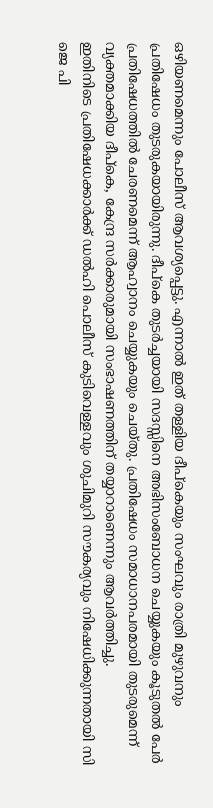ഒഴിയണമെന്നും പോലീസ് ആവശ്യപ്പെട്ടു. എന്നാൽ ഇത് തള്ളിയ ദീപ്കെയും സംഘവും രാത്രി മുഴുവനും പ്രതിഷേധം തുടരുകയായിരുന്നു. ദീപ്കെ തുടർച്ചയായി സദസ്സിനെ അഭിസംബോധന ചെയ്യുകയും കൂടുതൽ പേർ പ്രതിഷേധത്തിൽ ചേരണമെന്ന് ആഹ്വാനം ചെയ്യുകയും ചെയ്തു. പ്രതിഷേധം സമാധാനപരമായി തുടരുമെന്ന് വ്യക്തമാക്കിയ ദീപ്കെ, കേന്ദ്ര സർക്കാരുമായി സംഭാഷണത്തിന് തയ്യാറാണെന്നും ആവർത്തിച്ചു.
ഇതിനിടെ പ്രതിഷേധക്കാർക്ക് ഡൽഹി പൊലീസ് കുടിവെള്ളവും ശുചിമുറി സൗകര്യവും നിഷേധിക്കുന്നതായി സി ജെ പി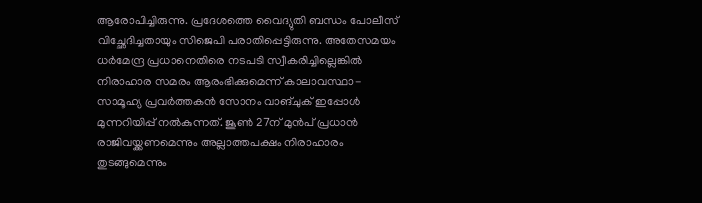ആരോപിച്ചിരുന്നു. പ്രദേശത്തെ വൈദ്യുതി ബന്ധം പോലീസ് വിച്ഛേദിച്ചതായും സിജെപി പരാതിപ്പെട്ടിരുന്നു. അതേസമയം ധർമേന്ദ്ര പ്രധാനെതിരെ നടപടി സ്വീകരിച്ചില്ലെങ്കിൽ നിരാഹാര സമരം ആരംഭിക്കുമെന്ന് കാലാവസ്ഥാ-സാമൂഹ്യ പ്രവർത്തകൻ സോനം വാങ്ചുക് ഇപ്പോൾ മുന്നറിയിപ്പ് നൽകുന്നത്. ജൂൺ 27ന് മുൻപ് പ്രധാൻ രാജിവയ്ക്കണമെന്നും അല്ലാത്തപക്ഷം നിരാഹാരം തുടങ്ങുമെന്നും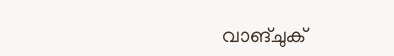വാങ്ചുക്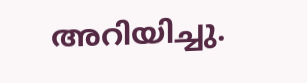അറിയിച്ചു.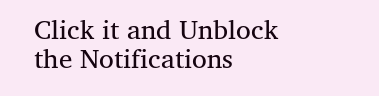Click it and Unblock the Notifications